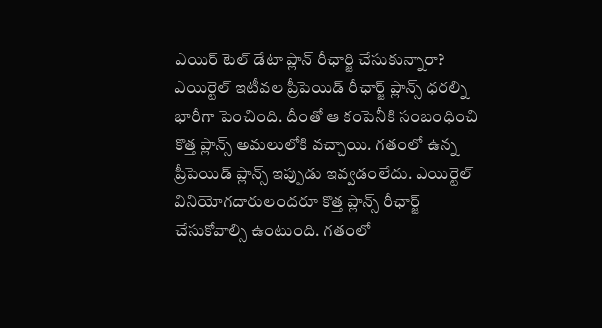ఎయిర్ టెల్ డేటా ప్లాన్ రీఛార్జి చేసుకున్నారా?
ఎయిర్టెల్ ఇటీవల ప్రీపెయిడ్ రీఛార్జ్ ప్లాన్స్ ధరల్ని భారీగా పెంచింది. దీంతో ఆ కంపెనీకి సంబంధించి కొత్త ప్లాన్స్ అమలులోకి వచ్చాయి. గతంలో ఉన్న ప్రీపెయిడ్ ప్లాన్స్ ఇప్పుడు ఇవ్వడంలేదు. ఎయిర్టెల్ వినియోగదారులందరూ కొత్త ప్లాన్స్ రీఛార్జ్ చేసుకోవాల్సి ఉంటుంది. గతంలో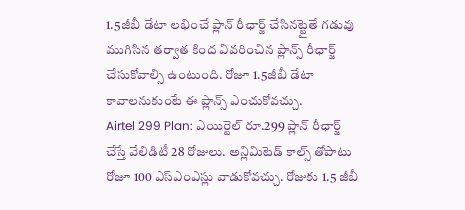1.5జీబీ డేటా లభించే ప్లాన్ రీఛార్జ్ చేసినట్టైతే గడువు ముగిసిన తర్వాత కింద వివరించిన ప్లాన్స్ రీఛార్జ్ చేసుకోవాల్సి ఉంటుంది. రోజూ 1.5జీబీ డేటా కావాలనుకుంటే ఈ ప్లాన్స్ ఎంచుకోవచ్చు.
Airtel 299 Plan: ఎయిర్టెల్ రూ.299 ప్లాన్ రీఛార్జ్ చేస్తే వేలిడిటీ 28 రోజులు. అన్లిమిటెడ్ కాల్స్ తోపాటు రోజూ 100 ఎస్ఎంఎస్లు వాడుకోవచ్చు. రోజుకు 1.5 జీబీ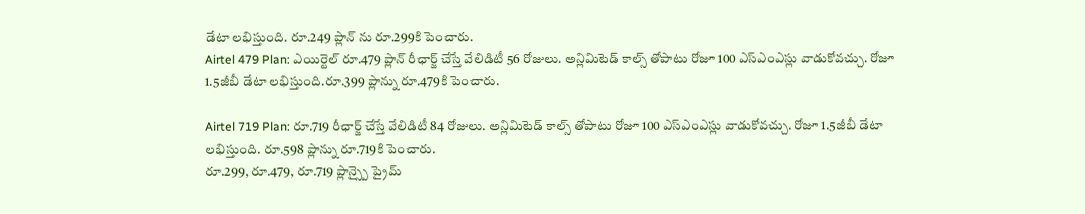డేటా లభిస్తుంది. రూ.249 ప్లాన్ ను రూ.299కి పెంచారు.
Airtel 479 Plan: ఎయిర్టెల్ రూ.479 ప్లాన్ రీఛార్జ్ చేస్తే వేలిడిటీ 56 రోజులు. అన్లిమిటెడ్ కాల్స్ తోపాటు రోజూ 100 ఎస్ఎంఎస్లు వాడుకోవచ్చు. రోజూ 1.5జీబీ డేటా లభిస్తుంది.రూ.399 ప్లాన్ను రూ.479కి పెంచారు.

Airtel 719 Plan: రూ.719 రీఛార్జ్ చేస్తే వేలిడిటీ 84 రోజులు. అన్లిమిటెడ్ కాల్స్ తోపాటు రోజూ 100 ఎస్ఎంఎస్లు వాడుకోవచ్చు. రోజూ 1.5జీబీ డేటా లభిస్తుంది. రూ.598 ప్లాన్ను రూ.719కి పెంచారు.
రూ.299, రూ.479, రూ.719 ప్లాన్స్పై ప్రైమ్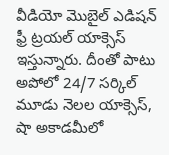వీడియో మొబైల్ ఎడిషన్ ఫ్రీ ట్రయల్ యాక్సెస్ ఇస్తున్నారు. దీంతో పాటు అపోలో 24/7 సర్కిల్ మూడు నెలల యాక్సెస్, షా అకాడమీలో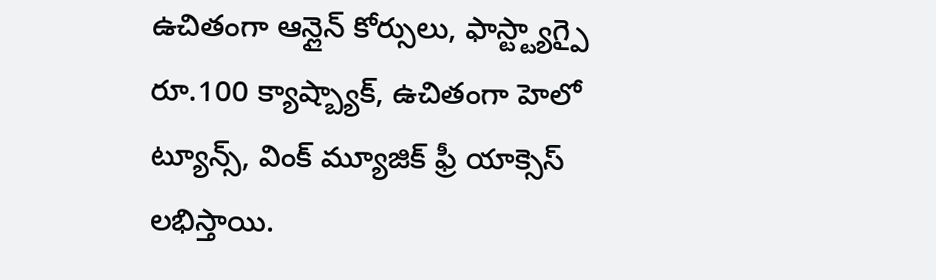ఉచితంగా ఆన్లైన్ కోర్సులు, ఫాస్ట్ట్యాగ్పై రూ.100 క్యాష్బ్యాక్, ఉచితంగా హెలో ట్యూన్స్, వింక్ మ్యూజిక్ ఫ్రీ యాక్సెస్ లభిస్తాయి.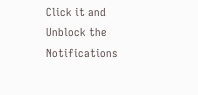Click it and Unblock the Notifications